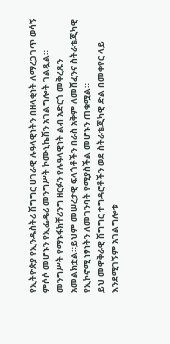የኢትዮጵያ የኢንዱስትሪ ሽግግር ሀገራዊ ሉዓላዊነትን በዘላቂነት ለማረጋገጥ ወሳኝ ምሶሶ መሆኑን የኢፌዴሪ መንግሥት ኮሙኒኬሽን አገልግሎት ገልጿል።
መንግሥት የማኑፋክቸሪንግ ዘርፉን የሉዓላዊነት ልብ አድርጎ መቅረጹን አመልክቷል።ይህም መሠረታዊ ፍላጎቶችን በራስ አቅም ለመሸፈንና ስትራቴጂካዊ የኢኮኖሚ ነፃነትን ለመገንባት የሚያስችል መሆኑን ጠቁሟል።
ይህ መዋቅራዊ ሽግግር ተግዳሮቶችን ወደ ስትራቴጂካዊ ድል በመቀየር ላይ እንደሚገኝም አገልግሎቱ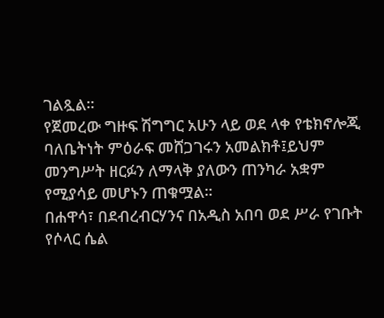ገልጿል።
የጀመረው ግዙፍ ሽግግር አሁን ላይ ወደ ላቀ የቴክኖሎጂ ባለቤትነት ምዕራፍ መሸጋገሩን አመልክቶ፤ይህም መንግሥት ዘርፉን ለማላቅ ያለውን ጠንካራ አቋም የሚያሳይ መሆኑን ጠቁሟል።
በሐዋሳ፣ በደብረብርሃንና በአዲስ አበባ ወደ ሥራ የገቡት የሶላር ሴል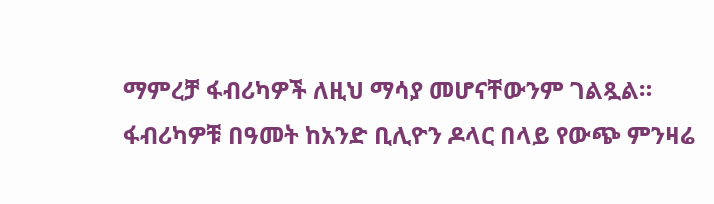ማምረቻ ፋብሪካዎች ለዚህ ማሳያ መሆናቸውንም ገልጿል። ፋብሪካዎቹ በዓመት ከአንድ ቢሊዮን ዶላር በላይ የውጭ ምንዛሬ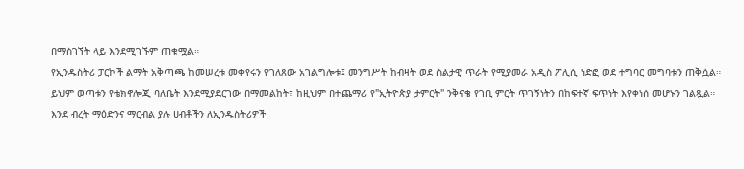በማስገኘት ላይ እንደሚገኙም ጠቁሟል።
የኢንዱስትሪ ፓርኮች ልማት አቅጣጫ ከመሠረቱ መቀየሩን የገለጸው አገልግሎቱ፤ መንግሥት ከብዛት ወደ ስልታዊ ጥራት የሚያመራ አዲስ ፖሊሲ ነድፎ ወደ ተግባር መግባቱን ጠቅሷል።
ይህም ወጣቱን የቴክኖሎጂ ባለቤት እንደሚያደርገው በማመልከት፣ ከዚህም በተጨማሪ የ"ኢትዮጵያ ታምርት" ንቅናቄ የገቢ ምርት ጥገኝነትን በከፍተኛ ፍጥነት እየቀነሰ መሆኑን ገልጿል።
እንደ ብረት ማዕድንና ማርብል ያሉ ሀብቶችን ለኢንዱስትሪዎች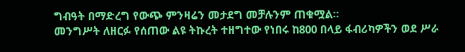ግብዓት በማድረግ የውጭ ምንዛሬን መታደግ መቻሉንም ጠቁሟል።
መንግሥት ለዘርፉ የሰጠው ልዩ ትኩረት ተዘግተው የነበሩ ከ800 በላይ ፋብሪካዎችን ወደ ሥራ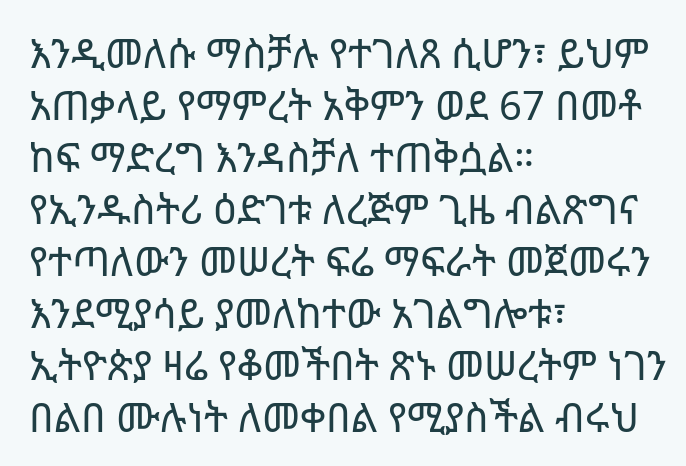እንዲመለሱ ማስቻሉ የተገለጸ ሲሆን፣ ይህም አጠቃላይ የማምረት አቅምን ወደ 67 በመቶ ከፍ ማድረግ እንዳስቻለ ተጠቅሷል።
የኢንዱስትሪ ዕድገቱ ለረጅም ጊዜ ብልጽግና የተጣለውን መሠረት ፍሬ ማፍራት መጀመሩን እንደሚያሳይ ያመለከተው አገልግሎቱ፣ ኢትዮጵያ ዛሬ የቆመችበት ጽኑ መሠረትም ነገን በልበ ሙሉነት ለመቀበል የሚያስችል ብሩህ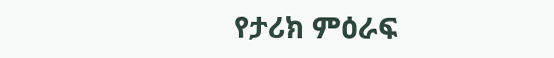የታሪክ ምዕራፍ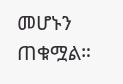መሆኑን ጠቁሟል።